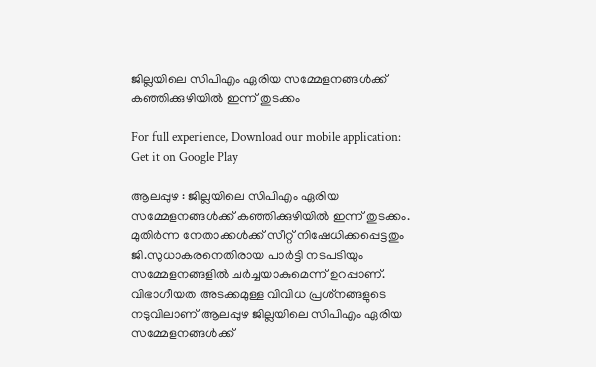ജില്ലയിലെ സിപിഎം ഏരിയ സമ്മേളനങ്ങള്‍ക്ക് കഞ്ഞിക്കുഴിയില്‍ ഇന്ന് തുടക്കം

For full experience, Download our mobile application:
Get it on Google Play

ആലപ്പുഴ : ജില്ലയിലെ സിപിഎം ഏരിയ സമ്മേളനങ്ങള്‍ക്ക് കഞ്ഞിക്കുഴിയില്‍ ഇന്ന് തുടക്കം. മുതിര്‍ന്ന നേതാക്കള്‍ക്ക് സീറ്റ് നിഷേധിക്കപ്പെട്ടതും ജി.സുധാകരനെതിരായ പാര്‍ട്ടി നടപടിയും സമ്മേളനങ്ങളില്‍ ചര്‍ച്ചയാകുമെന്ന് ഉറപ്പാണ്. വിഭാഗീയത അടക്കമുള്ള വിവിധ പ്രശ്‌നങ്ങളുടെ നടുവിലാണ് ആലപ്പുഴ ജില്ലയിലെ സിപിഎം ഏരിയ സമ്മേളനങ്ങള്‍ക്ക്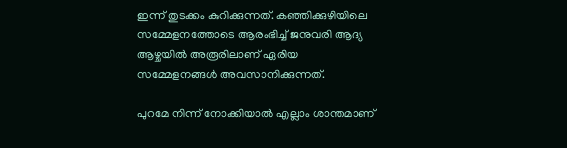ഇന്ന് തുടക്കം കുറിക്കുന്നത്. കഞ്ഞിക്കുഴിയിലെ സമ്മേളനത്തോടെ ആരംഭിച്ച് ജനുവരി ആദ്യ ആഴ്ചയില്‍ അരൂരിലാണ് ഏരിയ സമ്മേളനങ്ങള്‍ അവസാനിക്കുന്നത്.

പുറമേ നിന്ന് നോക്കിയാല്‍ എല്ലാം ശാന്തമാണ്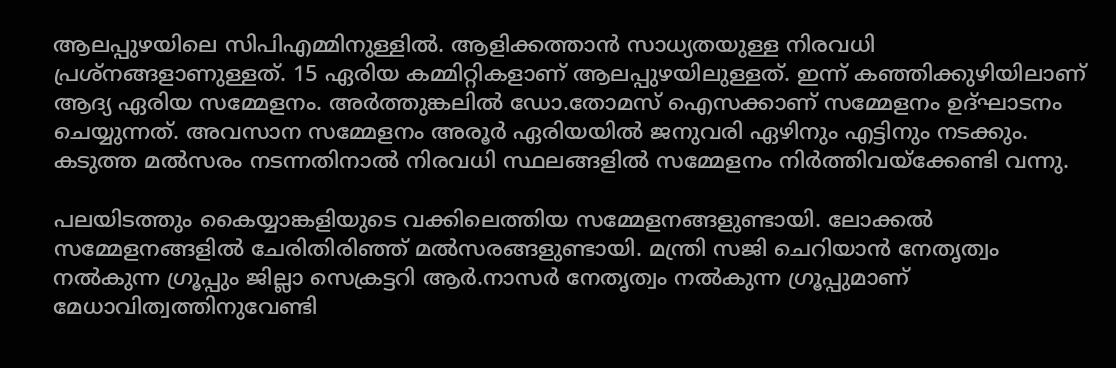ആലപ്പുഴയിലെ സിപിഎമ്മിനുള്ളില്‍. ആളിക്കത്താന്‍ സാധ്യതയുള്ള നിരവധി പ്രശ്‌നങ്ങളാണുള്ളത്. 15 ഏരിയ കമ്മിറ്റികളാണ് ആലപ്പുഴയിലുള്ളത്. ഇന്ന് കഞ്ഞിക്കുഴിയിലാണ് ആദ്യ ഏരിയ സമ്മേളനം. അര്‍ത്തുങ്കലില്‍ ഡോ.തോമസ് ഐസക്കാണ് സമ്മേളനം ഉദ്ഘാടനം ചെയ്യുന്നത്. അവസാന സമ്മേളനം അരൂര്‍ ഏരിയയില്‍ ജനുവരി ഏഴിനും എട്ടിനും നടക്കും. കടുത്ത മല്‍സരം നടന്നതിനാല്‍ നിരവധി സ്ഥലങ്ങളില്‍ സമ്മേളനം നിര്‍ത്തിവയ്‌ക്കേണ്ടി വന്നു.

പലയിടത്തും കൈയ്യാങ്കളിയുടെ വക്കിലെത്തിയ സമ്മേളനങ്ങളുണ്ടായി. ലോക്കല്‍ സമ്മേളനങ്ങളില്‍ ചേരിതിരിഞ്ഞ് മല്‍സരങ്ങളുണ്ടായി. മന്ത്രി സജി ചെറിയാന്‍ നേതൃത്വം നല്‍കുന്ന ഗ്രൂപ്പും ജില്ലാ സെക്രട്ടറി ആര്‍.നാസര്‍ നേതൃത്വം നല്‍കുന്ന ഗ്രൂപ്പുമാണ് മേധാവിത്വത്തിനുവേണ്ടി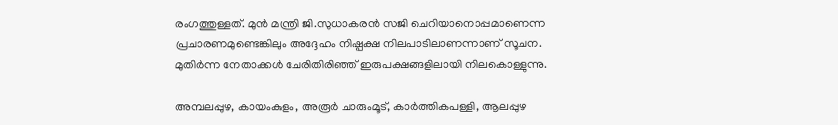രംഗത്തുള്ളത്. മുന്‍ മന്ത്രി ജി.സുധാകരന്‍ സജി ചെറിയാനൊപ്പമാണെന്ന പ്രചാരണമുണ്ടെങ്കിലും അദ്ദേഹം നിഷ്പക്ഷ നിലപാടിലാണന്നാണ് സൂചന. മുതിര്‍ന്ന നേതാക്കള്‍ ചേരിതിരിഞ്ഞ് ഇരുപക്ഷങ്ങളിലായി നിലകൊള്ളുന്നു.

അമ്പലപ്പുഴ, കായംകുളം, അരൂര്‍ ചാരുംമൂട്, കാര്‍ത്തികപള്ളി, ആലപ്പുഴ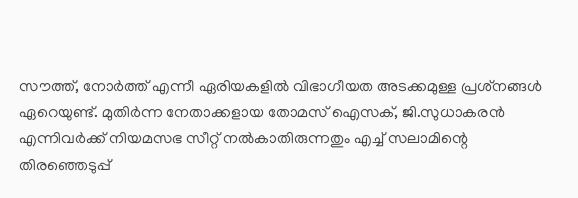സൗത്ത്, നോര്‍ത്ത് എന്നീ ഏരിയകളില്‍ വിഭാഗീയത അടക്കമുള്ള പ്രശ്‌നങ്ങള്‍ ഏറെയുണ്ട്. മുതിര്‍ന്ന നേതാക്കളായ തോമസ് ഐസക്, ജി.സുധാകരന്‍ എന്നിവര്‍ക്ക് നിയമസഭ സീറ്റ് നല്‍കാതിരുന്നതും എച്ച് സലാമിന്റെ തിരഞ്ഞെടുപ്പ്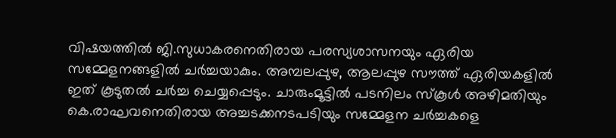വിഷയത്തില്‍ ജി.സുധാകരനെതിരായ പരസ്യശാസനയും ഏരിയ സമ്മേളനങ്ങളില്‍ ചര്‍ച്ചയാകും. അമ്പലപ്പുഴ, ആലപ്പുഴ സൗത്ത് ഏരിയകളില്‍ ഇത് കൂടുതല്‍ ചര്‍ച്ച ചെയ്യപ്പെടും. ചാരുംമൂട്ടില്‍ പടനിലം സ്‌കൂള്‍ അഴിമതിയും കെ.രാഘവനെതിരായ അച്ചടക്കനടപടിയും സമ്മേളന ചര്‍ച്ചകളെ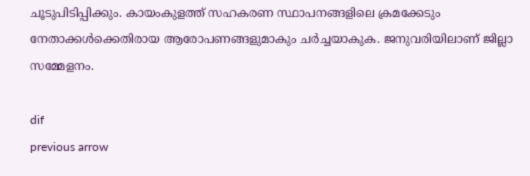ചൂടുപിടിപ്പിക്കും. കായംകുളത്ത് സഹകരണ സ്ഥാപനങ്ങളിലെ ക്രമക്കേടും നേതാക്കള്‍ക്കെതിരായ ആരോപണങ്ങളുമാകും ചര്‍ച്ചയാകുക. ജനുവരിയിലാണ് ജില്ലാ സമ്മേളനം.

dif
previous arrow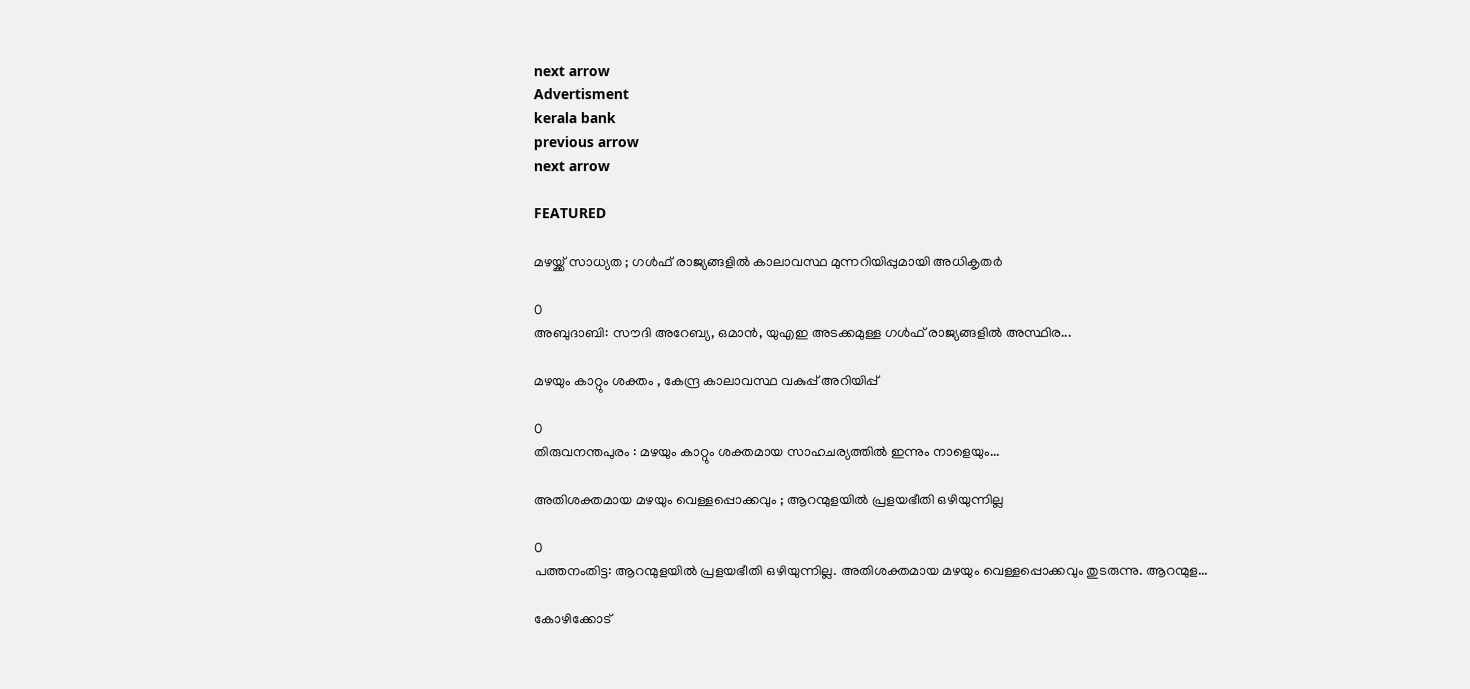next arrow
Advertisment
kerala bank
previous arrow
next arrow

FEATURED

മഴയ്ക്ക് സാധ്യത ; ഗൾഫ് രാജ്യങ്ങളിൽ കാലാവസ്ഥ മുന്നറിയിപ്പുമായി അധികൃതർ

0
അബുദാബി: സൗദി അറേബ്യ, ഒമാൻ, യുഎഇ അടക്കമുള്ള ഗൾഫ് രാജ്യങ്ങളിൽ അസ്ഥിര...

മഴയും കാറ്റും ശക്തം , കേന്ദ്ര കാലാവസ്ഥ വകുപ്പ് അറിയിപ്പ്

0
തിരുവനന്തപുരം : മഴയും കാറ്റും ശക്തമായ സാഹചര്യത്തിൽ ഇന്നും നാളെയും...

അതിശക്തമായ മഴയും വെള്ളപ്പൊക്കവും ; ആറന്മുളയിൽ പ്രളയഭീതി ഒഴിയുന്നില്ല

0
പത്തനംതിട്ട: ആറന്മുളയിൽ പ്രളയഭീതി ഒഴിയുന്നില്ല. അതിശക്തമായ മഴയും വെള്ളപ്പൊക്കവും തുടരുന്നു. ആറന്മുള...

കോഴിക്കോട്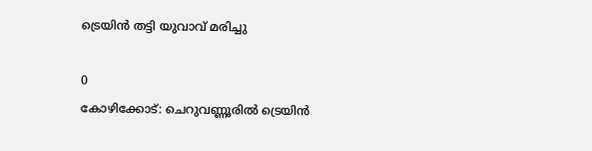ട്രെയിന്‍ തട്ടി യുവാവ് മരിച്ചു

0
കോഴിക്കോട്: ചെറുവണ്ണൂരില്‍ ട്രെയിന്‍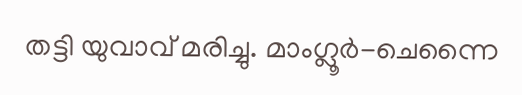തട്ടി യുവാവ് മരിച്ചു. മാംഗ്ലൂര്‍-ചെന്നൈ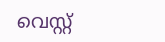വെസ്റ്റ്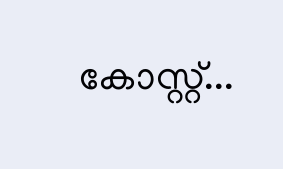കോസ്റ്റ്...